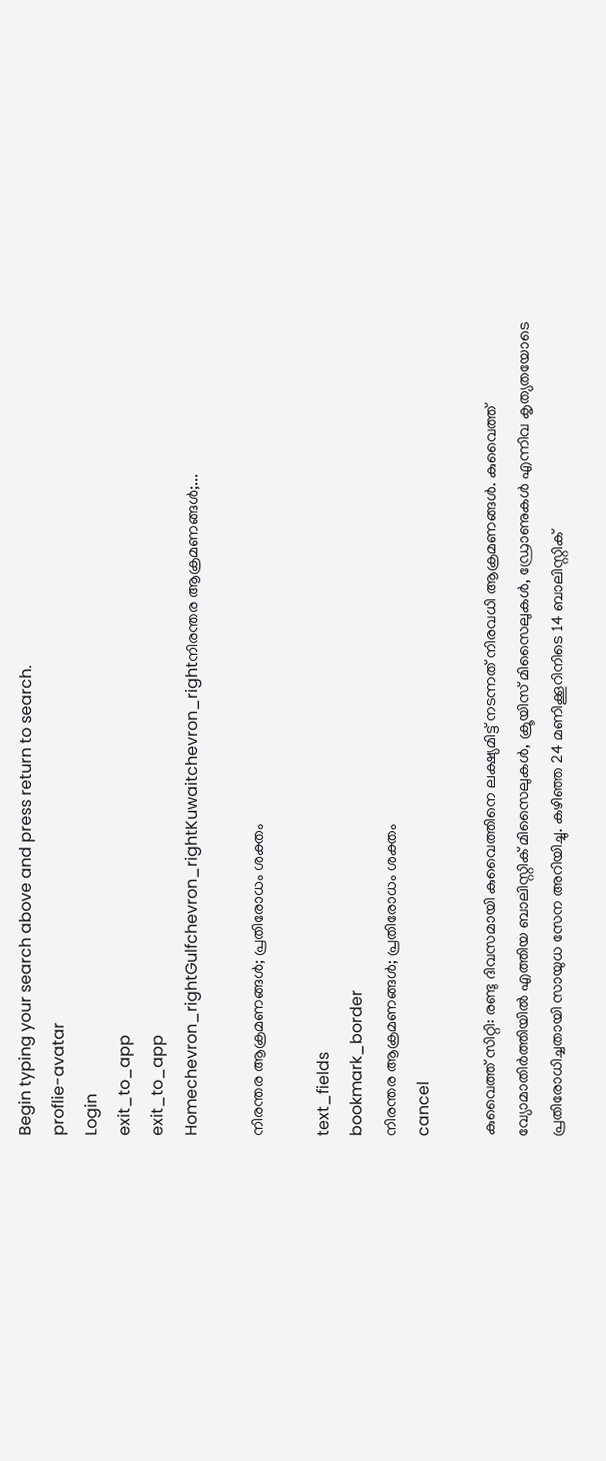Begin typing your search above and press return to search.
proflie-avatar
Login
exit_to_app
exit_to_app
Homechevron_rightGulfchevron_rightKuwaitchevron_rightനിരന്തര ആക്രമണങ്ങൾ;...

നിരന്തര ആക്രമണങ്ങൾ; പ്രതിരോധം ശക്തം

text_fields
bookmark_border
നിരന്തര ആക്രമണങ്ങൾ; പ്രതിരോധം ശക്തം
cancel

കുവൈത്ത് സിറ്റി: രണ്ടു ദിവസമായി കുവൈത്തിനെ ലക്ഷ്യമിട്ട് നടന്നത് നിരവധി ആക്രമണങ്ങൾ. കുവൈത്ത് വ്യോമാതിർത്തിയിൽ എത്തിയ ബാലിസ്റ്റിക് മിസൈലുകൾ, ക്രൂയിസ് മിസൈലുകൾ, ഡ്രോണുകൾ എന്നിവ കൃത്യതയോടെ പ്രതിരോധിച്ചതായി സായുധ സേന അറിയിച്ചു. കഴിഞ്ഞ 24 മണിക്കൂറിനിടെ 14 ബാലിസ്റ്റിക്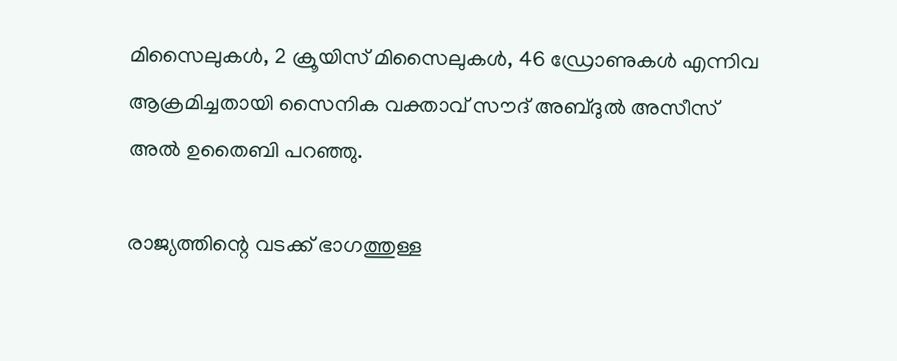മിസൈലുകൾ, 2 ക്രൂയിസ് മിസൈലുകൾ, 46 ഡ്രോണുകൾ എന്നിവ ആക്രമിച്ചതായി സൈനിക വക്താവ് സൗദ് അബ്ദുൽ അസീസ് അൽ ഉതൈബി പറഞ്ഞു.

രാജ്യത്തിന്റെ വടക്ക് ഭാഗത്തുള്ള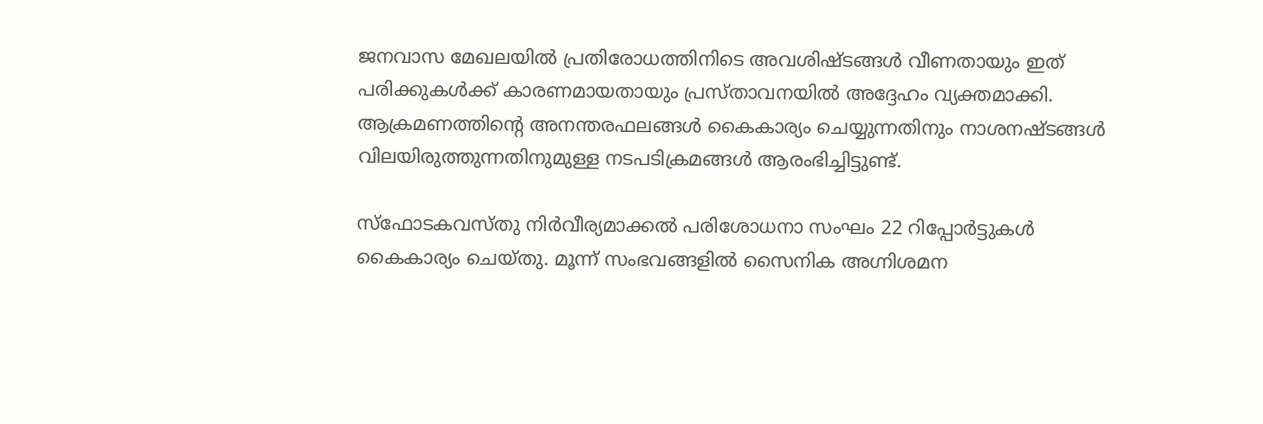ജനവാസ മേഖലയിൽ പ്രതിരോധത്തിനിടെ അവശിഷ്ടങ്ങൾ വീണതായും ഇത് പരിക്കുകൾക്ക് കാരണമായതായും പ്രസ്താവനയിൽ അദ്ദേഹം വ്യക്തമാക്കി. ആക്രമണത്തിന്റെ അനന്തരഫലങ്ങൾ കൈകാര്യം ചെയ്യുന്നതിനും നാശനഷ്ടങ്ങൾ വിലയിരുത്തുന്നതിനുമുള്ള നടപടിക്രമങ്ങൾ ആരംഭിച്ചിട്ടുണ്ട്.

സ്ഫോടകവസ്തു നിർവീര്യമാക്കൽ പരിശോധനാ സംഘം 22 റിപ്പോർട്ടുകൾ കൈകാര്യം ചെയ്തു. മൂന്ന് സംഭവങ്ങളിൽ സൈനിക അഗ്നിശമന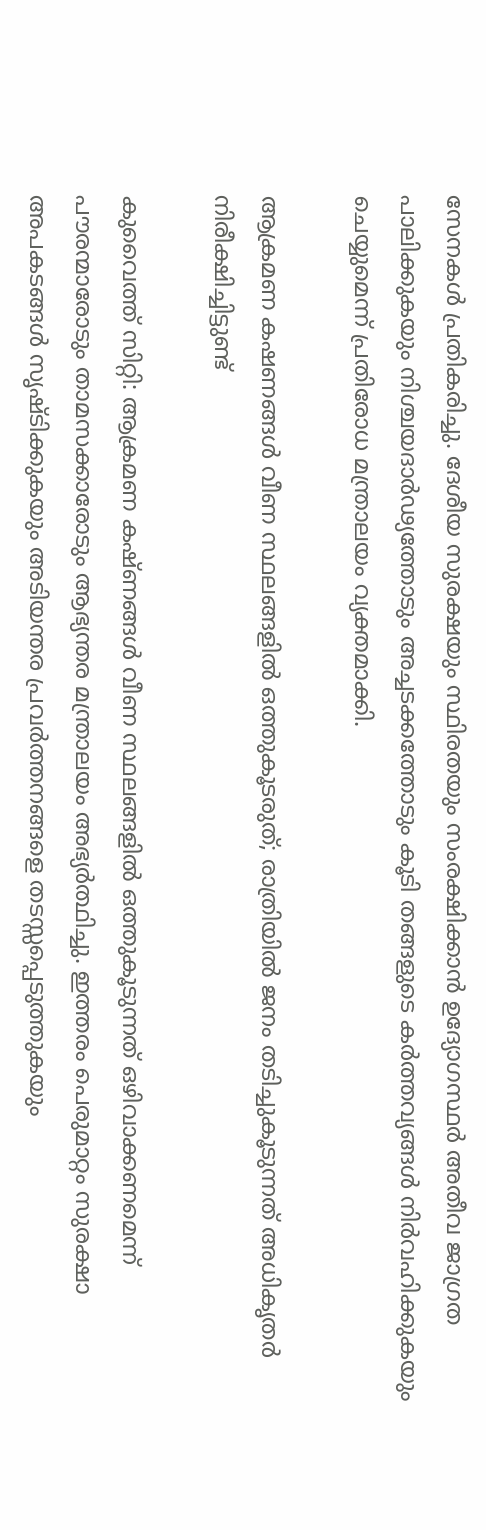സേനകൾ പ്രതികരിച്ചു. ദേശീയ സുരക്ഷയും സ്ഥിരതയും സംരക്ഷിക്കാൻ ഉദ്യോഗസ്ഥർ അതീവ ജാഗ്രത പാലിക്കുകയും നിശ്ചയദാർഢ്യത്തോടും അച്ചടക്കത്തോടും കൂടി തങ്ങളുടെ കർത്തവ്യങ്ങൾ നിർവഹിക്കുകയും ചെയ്യുമെന്ന് പ്രതിരോധ മന്ത്രാലയം വ്യക്തമാക്കി.

ആക്രമണ കഷണങ്ങൾ വീണ സ്ഥലങ്ങളിൽ ഒത്തുകൂടരുത്; രാത്രിയിൽ ജനം തടിച്ചുകൂടുന്നത് അധികൃതർ നിരീക്ഷിച്ചിട്ടുണ്ട്

കുവൈത്ത് സിറ്റി: ആക്രമണ കഷ്ണങ്ങൾ വീണ സ്ഥലങ്ങളിൽ ഒത്തുകൂടുന്നത് ഒഴിവാക്കണമെന്ന് പൗരന്മാരോടും താമസക്കാരോടും ആഭ്യന്തര മന്ത്രാലയം അഭ്യർത്ഥിച്ചു. ഇത്തരം പെരുമാറ്റം സുരക്ഷാ അപകടങ്ങൾ സൃഷ്ടിക്കുകയും അടിയന്തര പ്രവർത്തനങ്ങളെ തടസ്സപ്പെടുത്തുകയും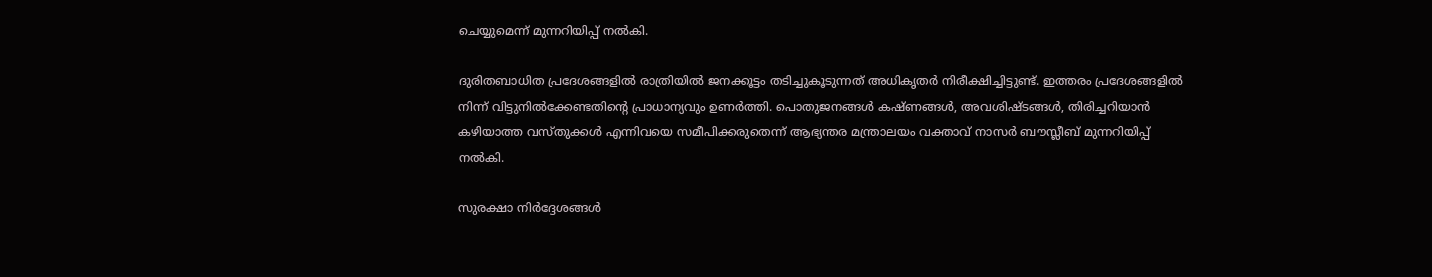ചെയ്യുമെന്ന് മുന്നറിയിപ്പ് നൽകി.

ദുരിതബാധിത പ്രദേശങ്ങളിൽ രാത്രിയിൽ ജനക്കൂട്ടം തടിച്ചുകൂടുന്നത് അധികൃതർ നിരീക്ഷിച്ചിട്ടുണ്ട്. ഇത്തരം പ്രദേശങ്ങളിൽ നിന്ന് വിട്ടുനിൽക്കേണ്ടതിന്റെ പ്രാധാന്യവും ഉണർത്തി. പൊതുജനങ്ങൾ കഷ്ണങ്ങൾ, അവശിഷ്ടങ്ങൾ, തിരിച്ചറിയാൻ കഴിയാത്ത വസ്തുക്കൾ എന്നിവയെ സമീപിക്കരുതെന്ന് ആഭ്യന്തര മന്ത്രാലയം വക്താവ് നാസർ ബൗസ്ലീബ് മുന്നറിയിപ്പ് നൽകി.

സുരക്ഷാ നിർദ്ദേശങ്ങൾ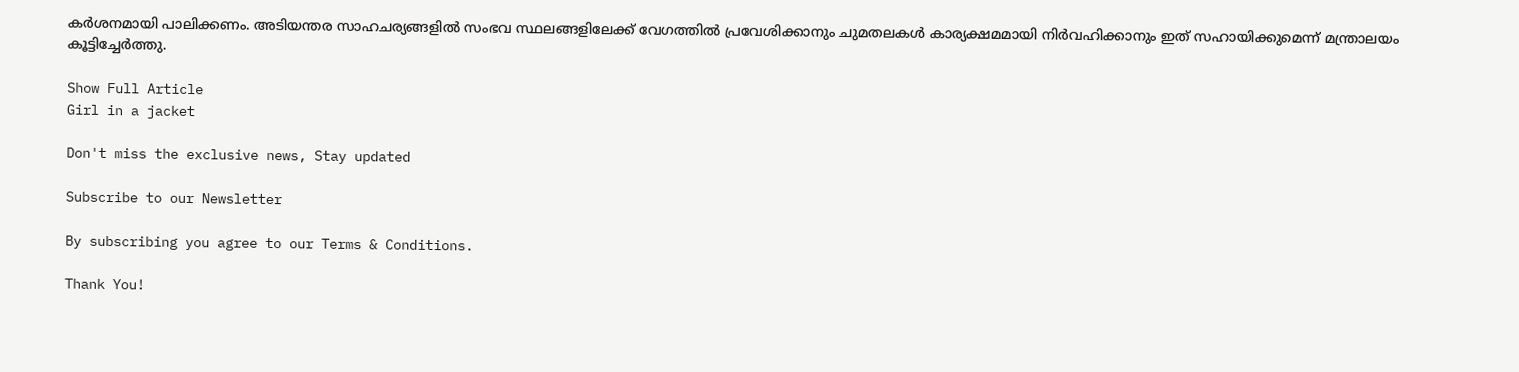കർശനമായി പാലിക്കണം. അടിയന്തര സാഹചര്യങ്ങളിൽ സംഭവ സ്ഥലങ്ങളിലേക്ക് വേഗത്തിൽ പ്രവേശിക്കാനും ചുമതലകൾ കാര്യക്ഷമമായി നിർവഹിക്കാനും ഇത് സഹായിക്കുമെന്ന് മന്ത്രാലയം കൂട്ടിച്ചേർത്തു.

Show Full Article
Girl in a jacket

Don't miss the exclusive news, Stay updated

Subscribe to our Newsletter

By subscribing you agree to our Terms & Conditions.

Thank You!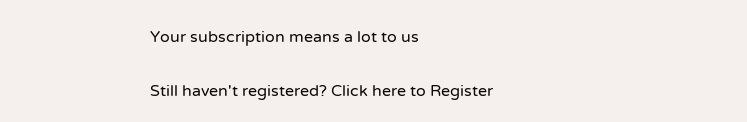Your subscription means a lot to us

Still haven't registered? Click here to Register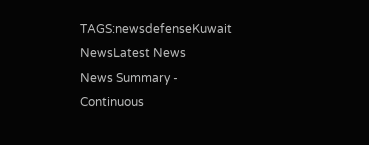TAGS:newsdefenseKuwait NewsLatest News
News Summary - Continuous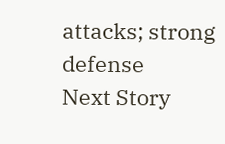attacks; strong defense
Next Story